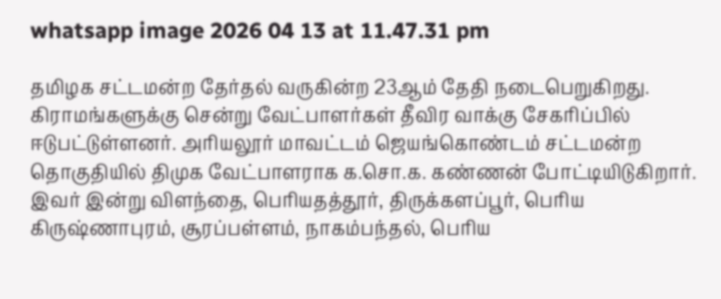whatsapp image 2026 04 13 at 11.47.31 pm

தமிழக சட்டமன்ற தேர்தல் வருகின்ற 23ஆம் தேதி நடைபெறுகிறது. கிராமங்களுக்கு சென்று வேட்பாளர்கள் தீவிர வாக்கு சேகரிப்பில் ஈடுபட்டுள்ளனர். அரியலூர் மாவட்டம் ஜெயங்கொண்டம் சட்டமன்ற தொகுதியில் திமுக வேட்பாளராக க.சொ.க. கண்ணன் போட்டியிடுகிறார். இவர் இன்று விளந்தை, பெரியதத்தூர், திருக்களப்பூர், பெரிய கிருஷ்ணாபுரம், சூரப்பள்ளம், நாகம்பந்தல், பெரிய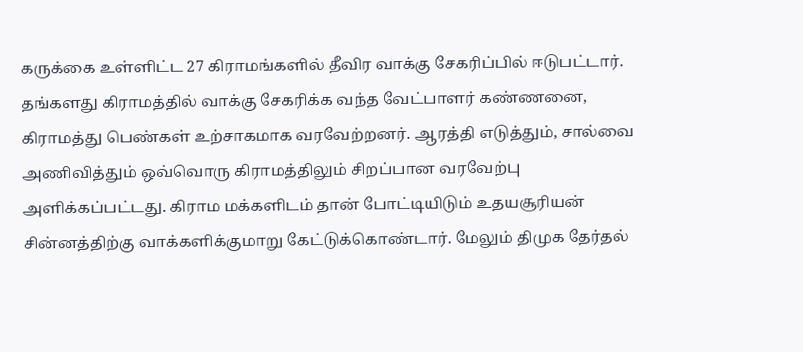கருக்கை உள்ளிட்ட 27 கிராமங்களில் தீவிர வாக்கு சேகரிப்பில் ஈடுபட்டார். தங்களது கிராமத்தில் வாக்கு சேகரிக்க வந்த வேட்பாளர் கண்ணனை, கிராமத்து பெண்கள் உற்சாகமாக வரவேற்றனர். ஆரத்தி எடுத்தும், சால்வை அணிவித்தும் ஒவ்வொரு கிராமத்திலும் சிறப்பான வரவேற்பு அளிக்கப்பட்டது. கிராம மக்களிடம் தான் போட்டியிடும் உதயசூரியன் சின்னத்திற்கு வாக்களிக்குமாறு கேட்டுக்கொண்டார். மேலும் திமுக தேர்தல்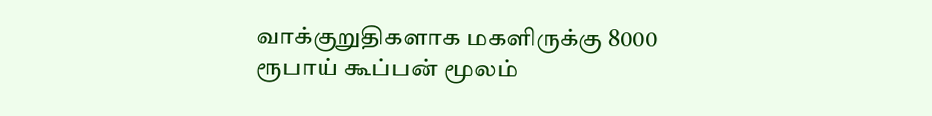வாக்குறுதிகளாக மகளிருக்கு 8000 ரூபாய் கூப்பன் மூலம்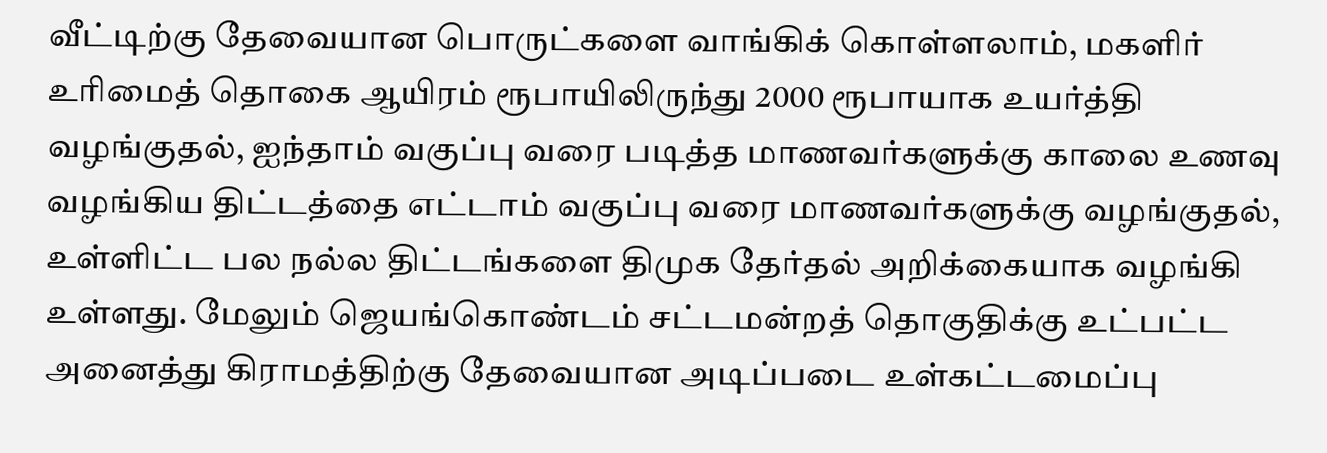வீட்டிற்கு தேவையான பொருட்களை வாங்கிக் கொள்ளலாம், மகளிர் உரிமைத் தொகை ஆயிரம் ரூபாயிலிருந்து 2000 ரூபாயாக உயர்த்தி வழங்குதல், ஐந்தாம் வகுப்பு வரை படித்த மாணவர்களுக்கு காலை உணவு வழங்கிய திட்டத்தை எட்டாம் வகுப்பு வரை மாணவர்களுக்கு வழங்குதல், உள்ளிட்ட பல நல்ல திட்டங்களை திமுக தேர்தல் அறிக்கையாக வழங்கி உள்ளது. மேலும் ஜெயங்கொண்டம் சட்டமன்றத் தொகுதிக்கு உட்பட்ட அனைத்து கிராமத்திற்கு தேவையான அடிப்படை உள்கட்டமைப்பு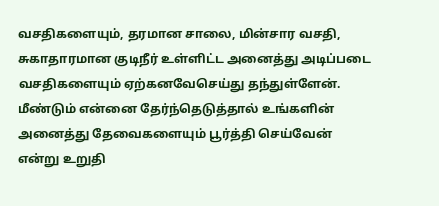வசதிகளையும், தரமான சாலை, மின்சார வசதி, சுகாதாரமான குடிநீர் உள்ளிட்ட அனைத்து அடிப்படை வசதிகளையும் ஏற்கனவேசெய்து தந்துள்ளேன்.
மீண்டும் என்னை தேர்ந்தெடுத்தால் உங்களின் அனைத்து தேவைகளையும் பூர்த்தி செய்வேன் என்று உறுதி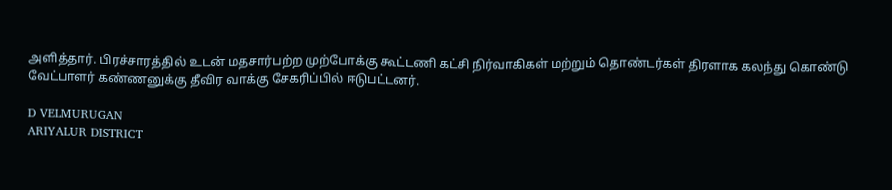அளித்தார். பிரச்சாரத்தில் உடன் மதசார்பற்ற முற்போக்கு கூட்டணி கட்சி நிர்வாகிகள் மற்றும் தொண்டர்கள் திரளாக கலந்து கொண்டு வேட்பாளர் கண்ணனுக்கு தீவிர வாக்கு சேகரிப்பில் ஈடுபட்டனர்.

D VELMURUGAN
ARIYALUR DISTRICT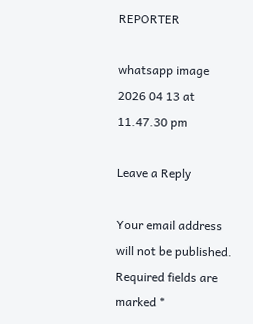REPORTER

whatsapp image 2026 04 13 at 11.47.30 pm

Leave a Reply

Your email address will not be published. Required fields are marked *